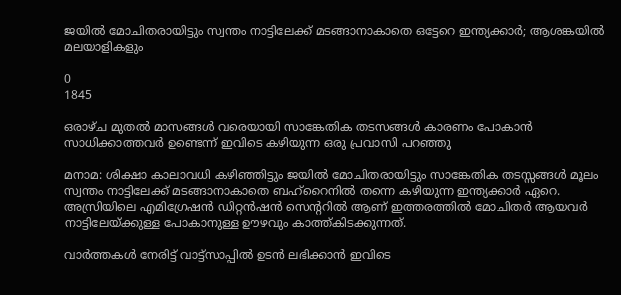ജയിൽ മോചിതരായിട്ടും സ്വന്തം നാട്ടിലേക്ക് മടങ്ങാനാകാതെ ഒട്ടേറെ ഇന്ത്യക്കാർ; ആശങ്കയിൽ മലയാളികളും

0
1845

ഒരാഴ്ച മുതൽ മാസങ്ങൾ വരെയായി സാങ്കേതിക തടസങ്ങൾ കാരണം പോകാൻ സാധിക്കാത്തവർ ഉണ്ടെന്ന് ഇവിടെ കഴിയുന്ന ഒരു പ്രവാസി പറഞ്ഞു

മനാമ: ശിക്ഷാ കാലാവധി കഴിഞ്ഞിട്ടും ജയിൽ മോചിതരായിട്ടും സാങ്കേതിക തടസ്സങ്ങൾ മൂലം സ്വന്തം നാട്ടിലേക്ക് മടങ്ങാനാകാതെ ബഹ്‌റൈനിൽ തന്നെ കഴിയുന്ന ഇന്ത്യക്കാർ ഏറെ. അസ്രിയിലെ എമിഗ്രേഷൻ ഡിറ്റൻഷൻ സെന്ററിൽ ആണ് ഇത്തരത്തിൽ മോചിതർ ആയവർ നാട്ടിലേയ്ക്കുള്ള പോകാനുള്ള ഊഴവും കാത്ത്കിടക്കുന്നത്.

വാർത്തകൾ നേരിട്ട് വാട്ട്സാപ്പിൽ ഉടൻ ലഭിക്കാൻ ഇവിടെ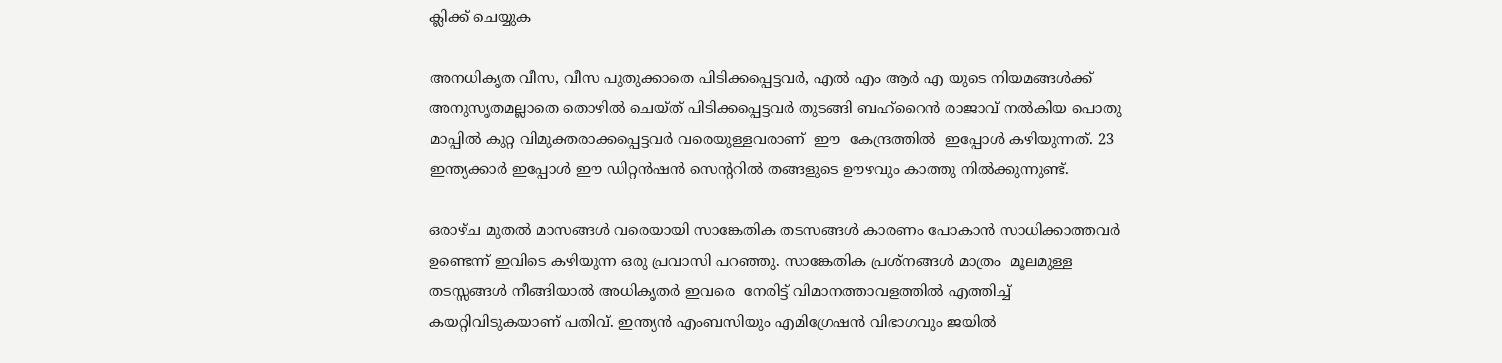ക്ലിക്ക് ചെയ്യുക

അനധികൃത വീസ, വീസ പുതുക്കാതെ പിടിക്കപ്പെട്ടവർ, എൽ എം ആർ എ യുടെ നിയമങ്ങൾക്ക് അനുസൃതമല്ലാതെ തൊഴിൽ ചെയ്ത് പിടിക്കപ്പെട്ടവർ തുടങ്ങി ബഹ്‌റൈൻ രാജാവ് നൽകിയ പൊതു മാപ്പിൽ കുറ്റ വിമുക്തരാക്കപ്പെട്ടവർ വരെയുള്ളവരാണ്  ഈ  കേന്ദ്രത്തിൽ  ഇപ്പോൾ കഴിയുന്നത്. 23  ഇന്ത്യക്കാർ ഇപ്പോൾ ഈ ഡിറ്റൻഷൻ സെന്ററിൽ തങ്ങളുടെ ഊഴവും കാത്തു നിൽക്കുന്നുണ്ട്.

ഒരാഴ്ച മുതൽ മാസങ്ങൾ വരെയായി സാങ്കേതിക തടസങ്ങൾ കാരണം പോകാൻ സാധിക്കാത്തവർ ഉണ്ടെന്ന് ഇവിടെ കഴിയുന്ന ഒരു പ്രവാസി പറഞ്ഞു. സാങ്കേതിക പ്രശ്നങ്ങൾ മാത്രം  മൂലമുള്ള തടസ്സങ്ങൾ നീങ്ങിയാൽ അധികൃതർ ഇവരെ  നേരിട്ട് വിമാനത്താവളത്തിൽ എത്തിച്ച് കയറ്റിവിടുകയാണ് പതിവ്. ഇന്ത്യൻ എംബസിയും എമിഗ്രേഷൻ വിഭാഗവും ജയിൽ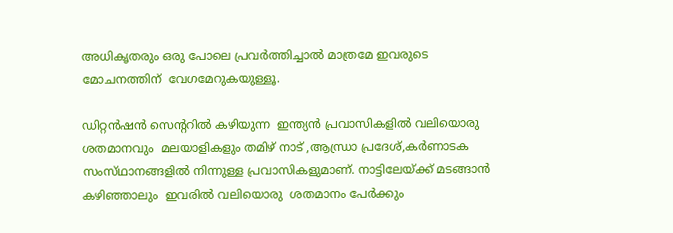അധികൃതരും ഒരു പോലെ പ്രവർത്തിച്ചാൽ മാത്രമേ ഇവരുടെ മോചനത്തിന്  വേഗമേറുകയുള്ളൂ.

ഡിറ്റൻഷൻ സെന്ററിൽ കഴിയുന്ന  ഇന്ത്യൻ പ്രവാസികളിൽ വലിയൊരു ശതമാനവും  മലയാളികളും തമിഴ് നാട് ,ആന്ധ്രാ പ്രദേശ്,കർണാടക സംസ്‌ഥാനങ്ങളിൽ നിന്നുള്ള പ്രവാസികളുമാണ്. നാട്ടിലേയ്ക്ക് മടങ്ങാൻ കഴിഞ്ഞാലും  ഇവരിൽ വലിയൊരു  ശതമാനം പേർക്കും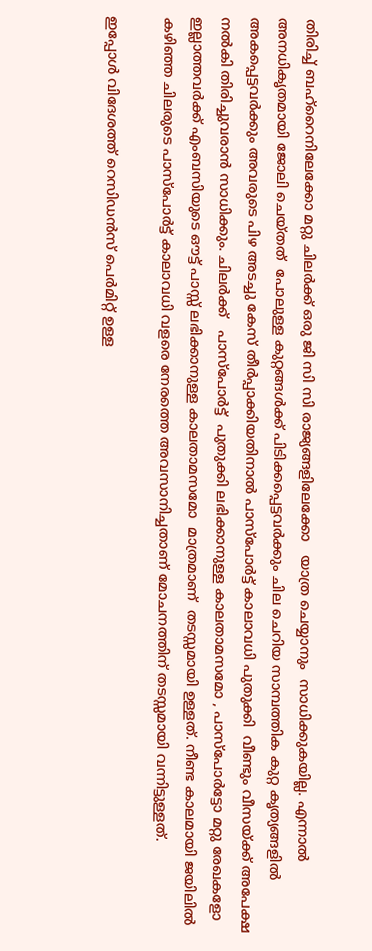തിരിച്ച് ബഹ്റൈനിലേക്കോ മറ്റു ചിലർക്ക് ഒരു ജി സി സി രാജ്യങ്ങളിലേക്കോ   യാത്ര ചെയ്യാനും  സാധിക്കുകയില്ല. എന്നാൽ  അനധികൃതമായി ജോലി ചെയ്തത്  പോലുള്ള കുറ്റങ്ങൾക്ക് പിടിക്കപ്പെട്ടവർക്കും ചില ചെറിയ സാമ്പത്തിക കുറ്റ കൃത്യങ്ങളിൽ അകപ്പെട്ടവർക്കും അവരുടെ പിഴ അടച്ചു കേസ് തീർപ്പാക്കിയതിനാൽ പാസ്പോർട്ട് കാലാവധി പുതുക്കി  വീണ്ടും വീസയ്ക്ക് അപേക്ഷ നൽകി തിരിച്ചുവരാൻ സാധിക്കും. ചിലർക്ക്   പാസ്പോർട്ട്  പുതുക്കി ലഭിക്കാനുള്ള കാലതാമസമോ , പാസ്പോർട്ടോ മറ്റു രേഖകളോ ഇല്ലാത്തവർക്ക് എംബസിയുടെ ഔട്ട് പാസ്സ് ലഭിക്കാനുള്ള കാലതാമസമോ  മാത്രമാണ്  തടസ്സമായി ഉള്ളത്. നീണ്ട കാലമായി ജയിലിൽ കഴിഞ്ഞ ചിലരുടെ പാസ്പോർട്ട് കാലാവധി വളരെ നേരത്തെ അവസാനിച്ചതാണ് മോചനത്തിന് തടസ്സമായി വന്നിട്ടുള്ളത്.

ഇപ്പോൾ വിദേശത്ത് റെസിഡൻസ് പെർമിറ്റ് ഉള്ള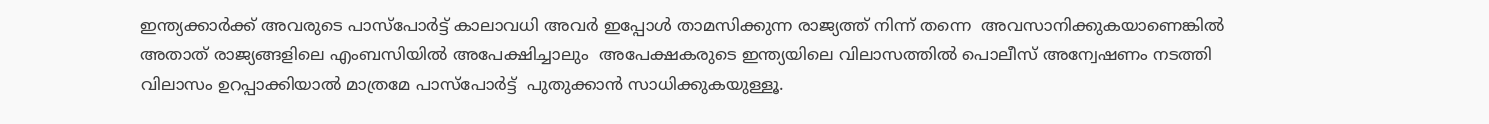ഇന്ത്യക്കാർക്ക് അവരുടെ പാസ്പോർട്ട് കാലാവധി അവർ ഇപ്പോൾ താമസിക്കുന്ന രാജ്യത്ത് നിന്ന് തന്നെ  അവസാനിക്കുകയാണെങ്കിൽ അതാത് രാജ്യങ്ങളിലെ എംബസിയിൽ അപേക്ഷിച്ചാലും  അപേക്ഷകരുടെ ഇന്ത്യയിലെ വിലാസത്തിൽ പൊലീസ് അന്വേഷണം നടത്തി വിലാസം ഉറപ്പാക്കിയാൽ മാത്രമേ പാസ്പോർട്ട്  പുതുക്കാൻ സാധിക്കുകയുള്ളൂ.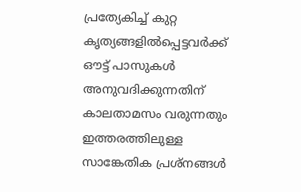പ്രത്യേകിച്ച് കുറ്റ കൃത്യങ്ങളിൽപ്പെട്ടവർക്ക്  ഔട്ട് പാസുകൾ അനുവദിക്കുന്നതിന് കാലതാമസം വരുന്നതും ഇത്തരത്തിലുള്ള സാങ്കേതിക പ്രശ്നങ്ങൾ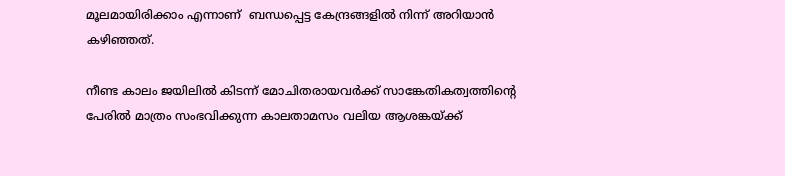മൂലമായിരിക്കാം എന്നാണ്  ബന്ധപ്പെട്ട കേന്ദ്രങ്ങളിൽ നിന്ന് അറിയാൻ കഴിഞ്ഞത്.

നീണ്ട കാലം ജയിലിൽ കിടന്ന് മോചിതരായവർക്ക് സാങ്കേതികത്വത്തിന്റെ പേരിൽ മാത്രം സംഭവിക്കുന്ന കാലതാമസം വലിയ ആശങ്കയ്ക്ക്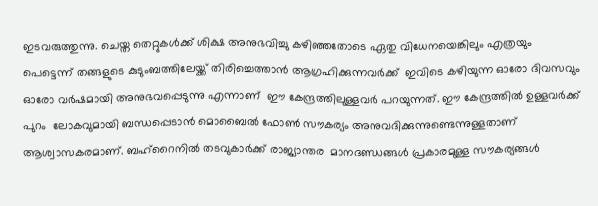ഇടവരുത്തുന്നു. ചെയ്ത തെറ്റുകൾക്ക് ശിക്ഷ അനുഭവിച്ചു കഴിഞ്ഞതോടെ ഏതു വിധേനയെങ്കിലും എത്രയും പെട്ടെന്ന് തങ്ങളുടെ കുടുംബത്തിലേയ്ക്ക് തിരിച്ചെത്താൻ ആഗ്രഹിക്കുന്നവർക്ക്  ഇവിടെ കഴിയുന്ന ഓരോ ദിവസവും ഓരോ വർഷമായി അനുഭവപ്പെടുന്നു എന്നാണ്  ഈ കേന്ദ്രത്തിലുള്ളവർ പറയുന്നത്. ഈ കേന്ദ്രത്തിൽ ഉള്ളവർക്ക്  പുറം  ലോകവുമായി ബന്ധപ്പെടാൻ മൊബൈൽ ഫോൺ സൗകര്യം അനുവദിക്കുന്നുണ്ടെന്നുള്ളതാണ് ആശ്വാസകരമാണ്. ബഹ്‌റൈനിൽ തടവുകാർക്ക് രാജ്യാന്തര  മാനദണ്ഡങ്ങൾ പ്രകാരമുള്ള സൗകര്യങ്ങൾ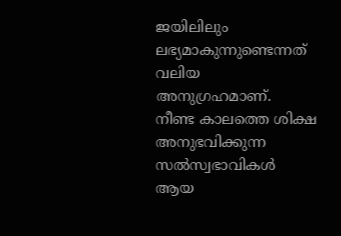ജയിലിലും ലഭ്യമാകുന്നുണ്ടെന്നത് വലിയ അനുഗ്രഹമാണ്.  നീണ്ട കാലത്തെ ശിക്ഷ അനുഭവിക്കുന്ന സൽസ്വഭാവികൾ ആയ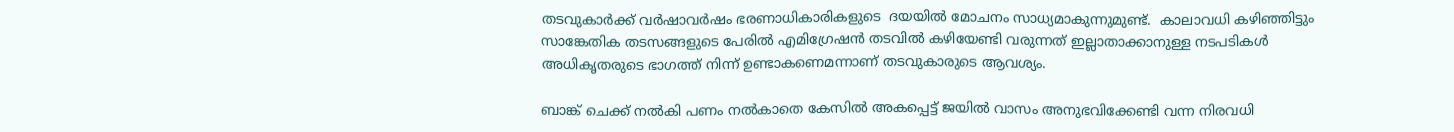തടവുകാർക്ക് വർഷാവർഷം ഭരണാധികാരികളുടെ  ദയയിൽ മോചനം സാധ്യമാകുന്നുമുണ്ട്.  കാലാവധി കഴിഞ്ഞിട്ടും സാങ്കേതിക തടസങ്ങളുടെ പേരിൽ എമിഗ്രേഷൻ തടവിൽ കഴിയേണ്ടി വരുന്നത് ഇല്ലാതാക്കാനുള്ള നടപടികൾ അധികൃതരുടെ ഭാഗത്ത് നിന്ന് ഉണ്ടാകണെമന്നാണ് തടവുകാരുടെ ആവശ്യം.

ബാങ്ക് ചെക്ക് നൽകി പണം നൽകാതെ കേസിൽ അകപ്പെട്ട് ജയിൽ വാസം അനുഭവിക്കേണ്ടി വന്ന നിരവധി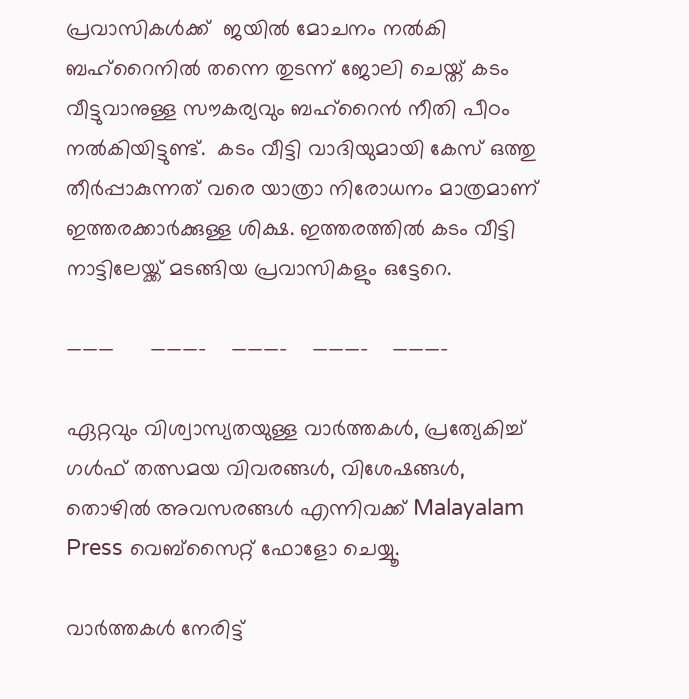പ്രവാസികൾക്ക്  ജയിൽ മോചനം നൽകി ബഹ്‌റൈനിൽ തന്നെ തുടന്ന് ജോലി ചെയ്ത് കടം വീട്ടുവാനുള്ള സൗകര്യവും ബഹ്‌റൈൻ നീതി പീഠം നൽകിയിട്ടുണ്ട്.  കടം വീട്ടി വാദിയുമായി കേസ് ഒത്തു തീർപ്പാകുന്നത് വരെ യാത്രാ നിരോധനം മാത്രമാണ് ഇത്തരക്കാർക്കുള്ള ശിക്ഷ. ഇത്തരത്തിൽ കടം വീട്ടി നാട്ടിലേയ്ക്ക് മടങ്ങിയ പ്രവാസികളും ഒട്ടേറെ.

———      ———–    ———-    ———-    ———-

ഏറ്റവും വിശ്വാസ്യതയുള്ള വാർത്തകള്‍, പ്രത്യേകിച്ച് ഗൾഫ് തത്സമയ വിവരങ്ങൾ, വിശേഷങ്ങൾ, തൊഴിൽ അവസരങ്ങൾ എന്നിവക്ക് Malayalam Press വെബ്സൈറ്റ് ഫോളോ ചെയ്യൂ.

വാർത്തകൾ നേരിട്ട്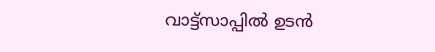വാട്ട്സാപ്പിൽ ഉടൻ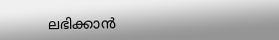ലഭിക്കാൻ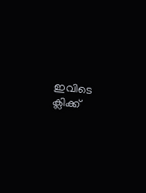ഇവിടെ ക്ലിക്ക്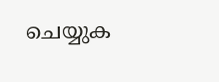ചെയ്യുക